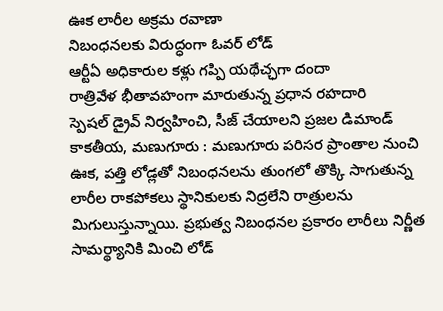ఊక లారీల అక్రమ రవాణా
నిబంధనలకు విరుద్ధంగా ఓవర్ లోడ్
ఆర్టీఏ అధికారుల కళ్లు గప్పి యథేచ్ఛగా దందా
రాత్రివేళ భీతావహంగా మారుతున్న ప్రధాన రహదారి
స్పెషల్ డ్రైవ్ నిర్వహించి, సీజ్ చేయాలని ప్రజల డిమాండ్
కాకతీయ, మణుగూరు : మణుగూరు పరిసర ప్రాంతాల నుంచి ఊక, పత్తి లోడ్లతో నిబంధనలను తుంగలో తొక్కి సాగుతున్న లారీల రాకపోకలు స్థానికులకు నిద్రలేని రాత్రులను మిగులుస్తున్నాయి. ప్రభుత్వ నిబంధనల ప్రకారం లారీలు నిర్ణీత సామర్థ్యానికి మించి లోడ్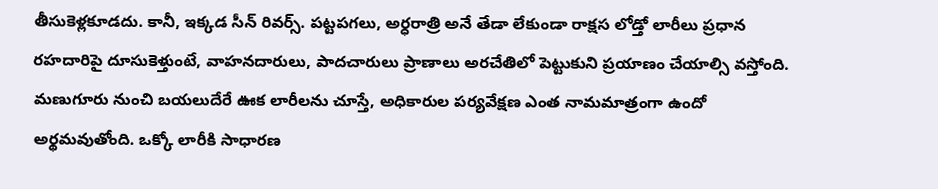తీసుకెళ్లకూడదు. కానీ, ఇక్కడ సీన్ రివర్స్. పట్టపగలు, అర్ధరాత్రి అనే తేడా లేకుండా రాక్షస లోడ్తో లారీలు ప్రధాన రహదారిపై దూసుకెళ్తుంటే, వాహనదారులు, పాదచారులు ప్రాణాలు అరచేతిలో పెట్టుకుని ప్రయాణం చేయాల్సి వస్తోంది. మణుగూరు నుంచి బయలుదేరే ఊక లారీలను చూస్తే, అధికారుల పర్యవేక్షణ ఎంత నామమాత్రంగా ఉందో అర్థమవుతోంది. ఒక్కో లారీకి సాధారణ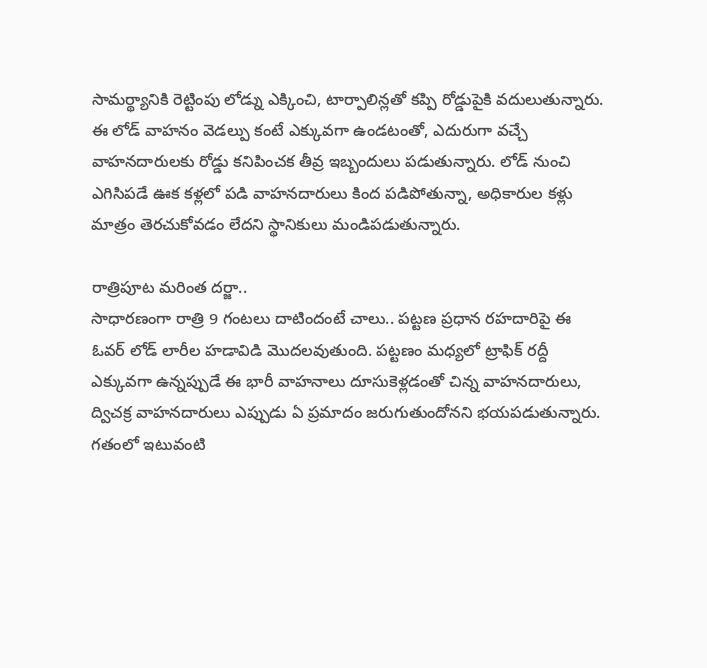సామర్థ్యానికి రెట్టింపు లోడ్ను ఎక్కించి, టార్పాలిన్లతో కప్పి రోడ్డుపైకి వదులుతున్నారు. ఈ లోడ్ వాహనం వెడల్పు కంటే ఎక్కువగా ఉండటంతో, ఎదురుగా వచ్చే వాహనదారులకు రోడ్డు కనిపించక తీవ్ర ఇబ్బందులు పడుతున్నారు. లోడ్ నుంచి ఎగిసిపడే ఊక కళ్లలో పడి వాహనదారులు కింద పడిపోతున్నా, అధికారుల కళ్లు మాత్రం తెరచుకోవడం లేదని స్థానికులు మండిపడుతున్నారు.

రాత్రిపూట మరింత దర్జా..
సాధారణంగా రాత్రి 9 గంటలు దాటిందంటే చాలు.. పట్టణ ప్రధాన రహదారిపై ఈ ఓవర్ లోడ్ లారీల హడావిడి మొదలవుతుంది. పట్టణం మధ్యలో ట్రాఫిక్ రద్దీ ఎక్కువగా ఉన్నప్పుడే ఈ భారీ వాహనాలు దూసుకెళ్లడంతో చిన్న వాహనదారులు, ద్విచక్ర వాహనదారులు ఎప్పుడు ఏ ప్రమాదం జరుగుతుందోనని భయపడుతున్నారు. గతంలో ఇటువంటి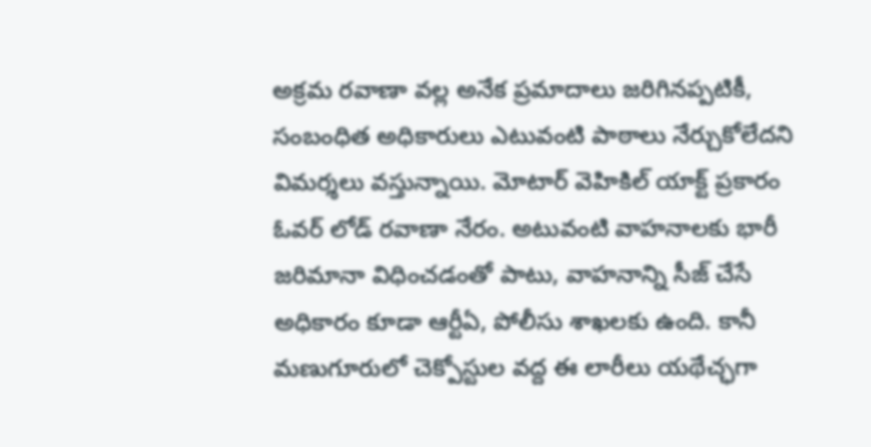అక్రమ రవాణా వల్ల అనేక ప్రమాదాలు జరిగినప్పటికీ, సంబంధిత అధికారులు ఎటువంటి పాఠాలు నేర్చుకోలేదని విమర్శలు వస్తున్నాయి. మోటార్ వెహికిల్ యాక్ట్ ప్రకారం ఓవర్ లోడ్ రవాణా నేరం. అటువంటి వాహనాలకు భారీ జరిమానా విధించడంతో పాటు, వాహనాన్ని సీజ్ చేసే అధికారం కూడా ఆర్టీఏ, పోలీసు శాఖలకు ఉంది. కానీ మణుగూరులో చెక్పోస్టుల వద్ద ఈ లారీలు యథేచ్ఛగా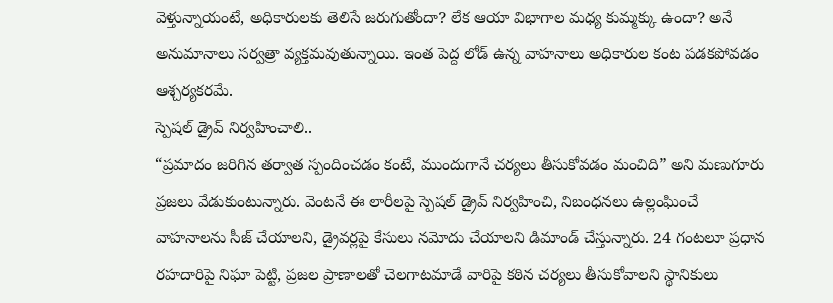వెళ్తున్నాయంటే, అధికారులకు తెలిసే జరుగుతోందా? లేక ఆయా విభాగాల మధ్య కుమ్మక్కు ఉందా? అనే అనుమానాలు సర్వత్రా వ్యక్తమవుతున్నాయి. ఇంత పెద్ద లోడ్ ఉన్న వాహనాలు అధికారుల కంట పడకపోవడం ఆశ్చర్యకరమే.
స్పెషల్ డ్రైవ్ నిర్వహించాలి..
“ప్రమాదం జరిగిన తర్వాత స్పందించడం కంటే, ముందుగానే చర్యలు తీసుకోవడం మంచిది” అని మణుగూరు ప్రజలు వేడుకుంటున్నారు. వెంటనే ఈ లారీలపై స్పెషల్ డ్రైవ్ నిర్వహించి, నిబంధనలు ఉల్లంఘించే వాహనాలను సీజ్ చేయాలని, డ్రైవర్లపై కేసులు నమోదు చేయాలని డిమాండ్ చేస్తున్నారు. 24 గంటలూ ప్రధాన రహదారిపై నిఘా పెట్టి, ప్రజల ప్రాణాలతో చెలగాటమాడే వారిపై కఠిన చర్యలు తీసుకోవాలని స్థానికులు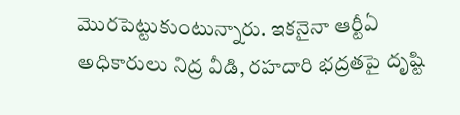మొరపెట్టుకుంటున్నారు. ఇకనైనా ఆర్టీఏ అధికారులు నిద్ర వీడి, రహదారి భద్రతపై దృష్టి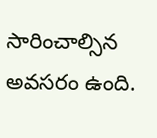సారించాల్సిన అవసరం ఉంది.